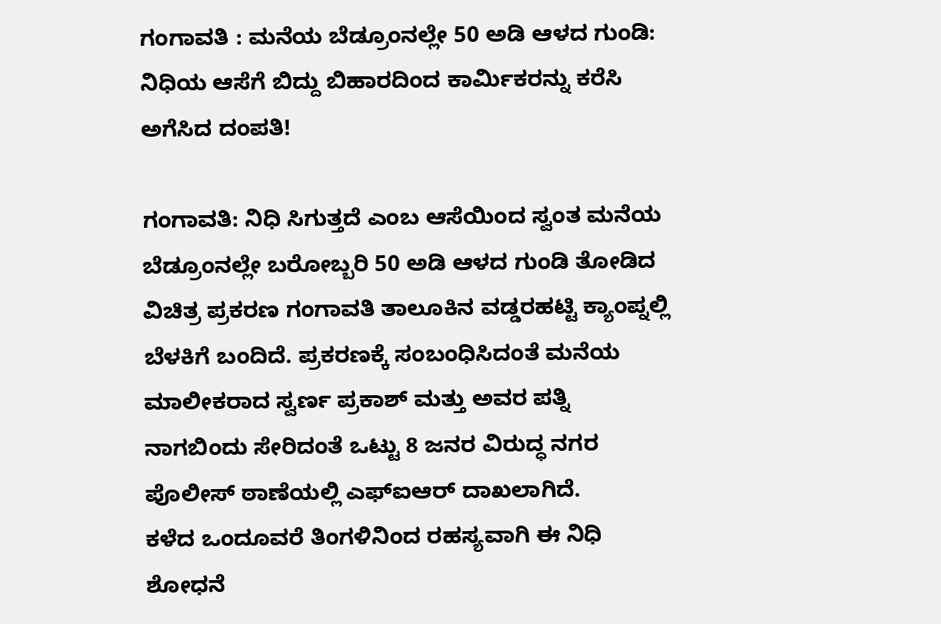ಗಂಗಾವತಿ : ಮನೆಯ ಬೆಡ್ರೂಂನಲ್ಲೇ 50 ಅಡಿ ಆಳದ ಗುಂಡಿ: ನಿಧಿಯ ಆಸೆಗೆ ಬಿದ್ದು ಬಿಹಾರದಿಂದ ಕಾರ್ಮಿಕರನ್ನು ಕರೆಸಿ ಅಗೆಸಿದ ದಂಪತಿ!

ಗಂಗಾವತಿ: ನಿಧಿ ಸಿಗುತ್ತದೆ ಎಂಬ ಆಸೆಯಿಂದ ಸ್ವಂತ ಮನೆಯ ಬೆಡ್ರೂಂನಲ್ಲೇ ಬರೋಬ್ಬರಿ 50 ಅಡಿ ಆಳದ ಗುಂಡಿ ತೋಡಿದ ವಿಚಿತ್ರ ಪ್ರಕರಣ ಗಂಗಾವತಿ ತಾಲೂಕಿನ ವಡ್ಡರಹಟ್ಟಿ ಕ್ಯಾಂಪ್ನಲ್ಲಿ ಬೆಳಕಿಗೆ ಬಂದಿದೆ. ಪ್ರಕರಣಕ್ಕೆ ಸಂಬಂಧಿಸಿದಂತೆ ಮನೆಯ ಮಾಲೀಕರಾದ ಸ್ವರ್ಣ ಪ್ರಕಾಶ್ ಮತ್ತು ಅವರ ಪತ್ನಿ ನಾಗಬಿಂದು ಸೇರಿದಂತೆ ಒಟ್ಟು 8 ಜನರ ವಿರುದ್ಧ ನಗರ ಪೊಲೀಸ್ ಠಾಣೆಯಲ್ಲಿ ಎಫ್ಐಆರ್ ದಾಖಲಾಗಿದೆ.
ಕಳೆದ ಒಂದೂವರೆ ತಿಂಗಳಿನಿಂದ ರಹಸ್ಯವಾಗಿ ಈ ನಿಧಿ ಶೋಧನೆ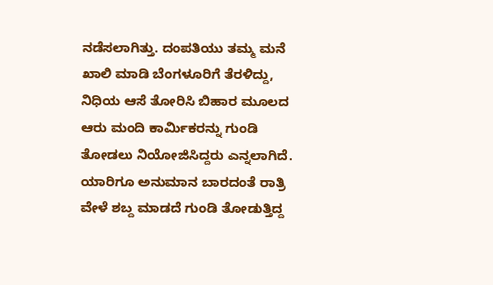ನಡೆಸಲಾಗಿತ್ತು. ದಂಪತಿಯು ತಮ್ಮ ಮನೆ ಖಾಲಿ ಮಾಡಿ ಬೆಂಗಳೂರಿಗೆ ತೆರಳಿದ್ದು, ನಿಧಿಯ ಆಸೆ ತೋರಿಸಿ ಬಿಹಾರ ಮೂಲದ ಆರು ಮಂದಿ ಕಾರ್ಮಿಕರನ್ನು ಗುಂಡಿ ತೋಡಲು ನಿಯೋಜಿಸಿದ್ದರು ಎನ್ನಲಾಗಿದೆ. ಯಾರಿಗೂ ಅನುಮಾನ ಬಾರದಂತೆ ರಾತ್ರಿ ವೇಳೆ ಶಬ್ದ ಮಾಡದೆ ಗುಂಡಿ ತೋಡುತ್ತಿದ್ದ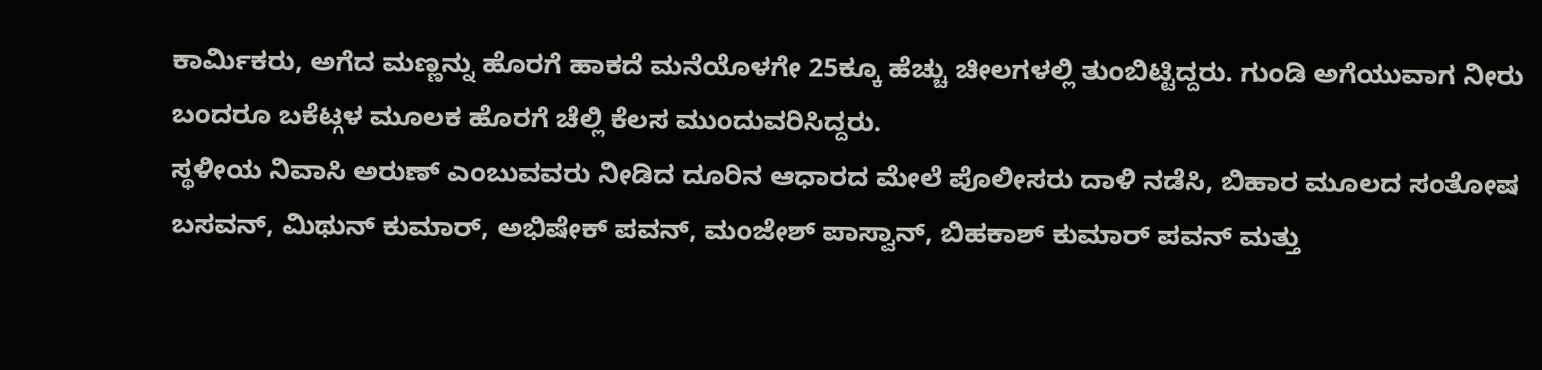ಕಾರ್ಮಿಕರು, ಅಗೆದ ಮಣ್ಣನ್ನು ಹೊರಗೆ ಹಾಕದೆ ಮನೆಯೊಳಗೇ 25ಕ್ಕೂ ಹೆಚ್ಚು ಚೀಲಗಳಲ್ಲಿ ತುಂಬಿಟ್ಟಿದ್ದರು. ಗುಂಡಿ ಅಗೆಯುವಾಗ ನೀರು ಬಂದರೂ ಬಕೆಟ್ಗಳ ಮೂಲಕ ಹೊರಗೆ ಚೆಲ್ಲಿ ಕೆಲಸ ಮುಂದುವರಿಸಿದ್ದರು.
ಸ್ಥಳೀಯ ನಿವಾಸಿ ಅರುಣ್ ಎಂಬುವವರು ನೀಡಿದ ದೂರಿನ ಆಧಾರದ ಮೇಲೆ ಪೊಲೀಸರು ದಾಳಿ ನಡೆಸಿ, ಬಿಹಾರ ಮೂಲದ ಸಂತೋಷ ಬಸವನ್, ಮಿಥುನ್ ಕುಮಾರ್, ಅಭಿಷೇಕ್ ಪವನ್, ಮಂಜೇಶ್ ಪಾಸ್ವಾನ್, ಬಿಹಕಾಶ್ ಕುಮಾರ್ ಪವನ್ ಮತ್ತು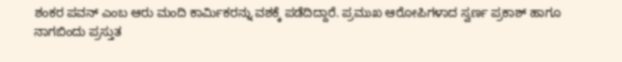ಶಂಕರ ಪವನ್ ಎಂಬ ಆರು ಮಂದಿ ಕಾರ್ಮಿಕರನ್ನು ವಶಕ್ಕೆ ಪಡೆದಿದ್ದಾರೆ. ಪ್ರಮುಖ ಆರೋಪಿಗಳಾದ ಸ್ವರ್ಣ ಪ್ರಕಾಶ್ ಹಾಗೂ ನಾಗಬಿಂದು ಪ್ರಸ್ತುತ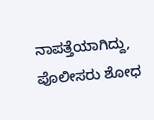ನಾಪತ್ತೆಯಾಗಿದ್ದು, ಪೊಲೀಸರು ಶೋಧ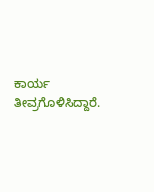ಕಾರ್ಯ ತೀವ್ರಗೊಳಿಸಿದ್ದಾರೆ.